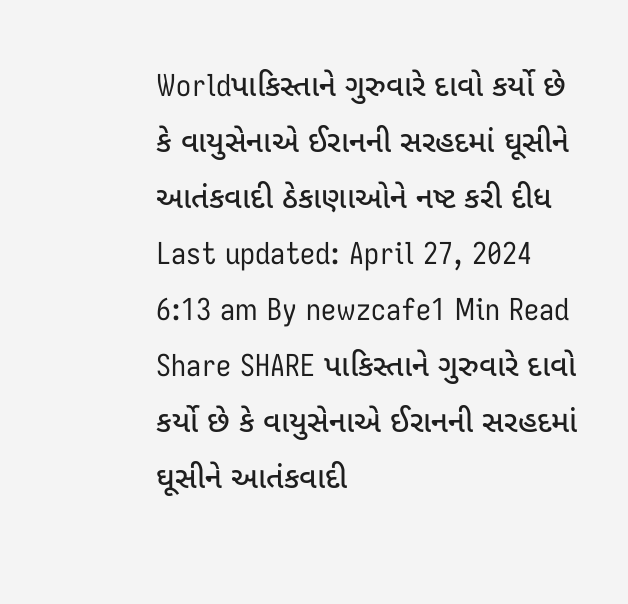Worldપાકિસ્તાને ગુરુવારે દાવો કર્યો છે કે વાયુસેનાએ ઈરાનની સરહદમાં ઘૂસીને આતંકવાદી ઠેકાણાઓને નષ્ટ કરી દીધ Last updated: April 27, 2024 6:13 am By newzcafe1 Min Read Share SHARE પાકિસ્તાને ગુરુવારે દાવો કર્યો છે કે વાયુસેનાએ ઈરાનની સરહદમાં ઘૂસીને આતંકવાદી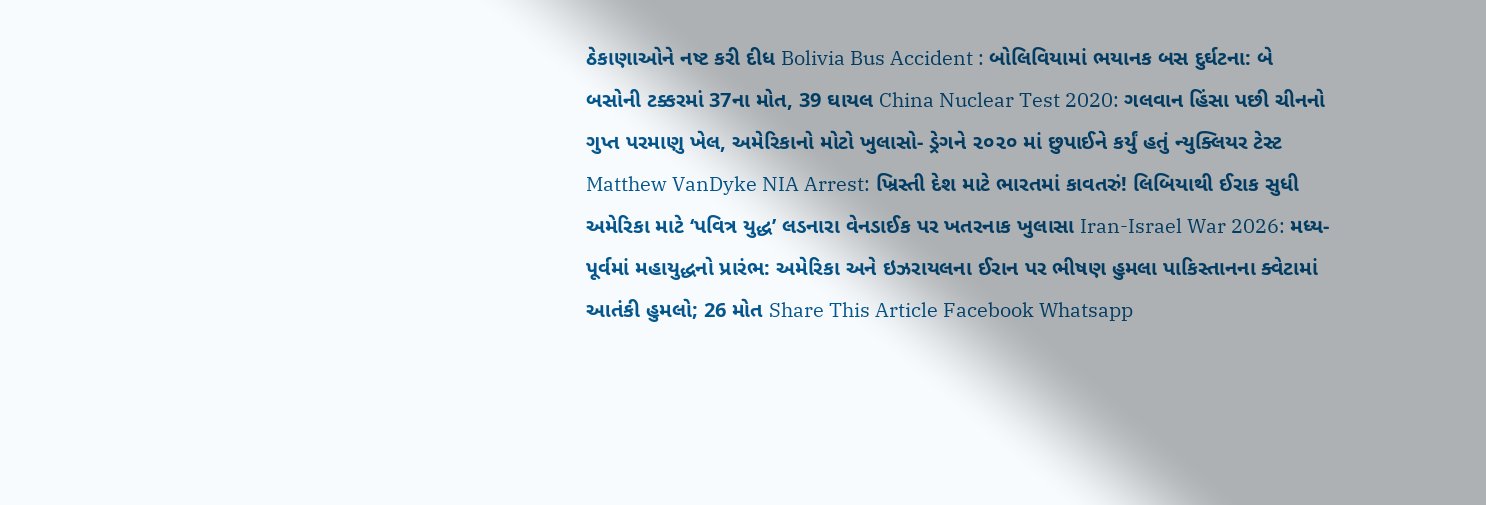ઠેકાણાઓને નષ્ટ કરી દીધ Bolivia Bus Accident : બોલિવિયામાં ભયાનક બસ દુર્ઘટના: બે બસોની ટક્કરમાં 37ના મોત, 39 ઘાયલ China Nuclear Test 2020: ગલવાન હિંસા પછી ચીનનો ગુપ્ત પરમાણુ ખેલ, અમેરિકાનો મોટો ખુલાસો- ડ્રેગને ૨૦૨૦ માં છુપાઈને કર્યું હતું ન્યુક્લિયર ટેસ્ટ Matthew VanDyke NIA Arrest: ખ્રિસ્તી દેશ માટે ભારતમાં કાવતરું! લિબિયાથી ઈરાક સુધી અમેરિકા માટે ‘પવિત્ર યુદ્ધ’ લડનારા વેનડાઈક પર ખતરનાક ખુલાસા Iran-Israel War 2026: મધ્ય-પૂર્વમાં મહાયુદ્ધનો પ્રારંભ: અમેરિકા અને ઇઝરાયલના ઈરાન પર ભીષણ હુમલા પાકિસ્તાનના ક્વેટામાં આતંકી હુમલો; 26 મોત Share This Article Facebook Whatsapp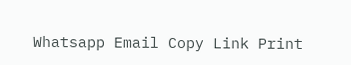Whatsapp Email Copy Link Print